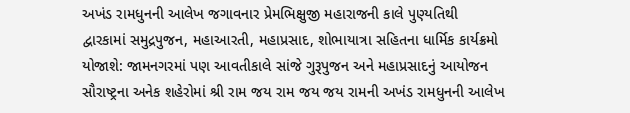અખંડ રામધુનની આલેખ જગાવનાર પ્રેમભિક્ષુજી મહારાજની કાલે પુણ્યતિથી
દ્વારકામાં સમુદ્રપુજન, મહાઆરતી, મહાપ્રસાદ, શોભાયાત્રા સહિતના ધાર્મિક કાર્યક્રમો યોજાશે: જામનગરમાં પણ આવતીકાલે સાંજે ગુરૂપુજન અને મહાપ્રસાદનું આયોજન
સૌરાષ્ટ્રના અનેક શહેરોમાં શ્રી રામ જય રામ જય જય રામની અખંડ રામધુનની આલેખ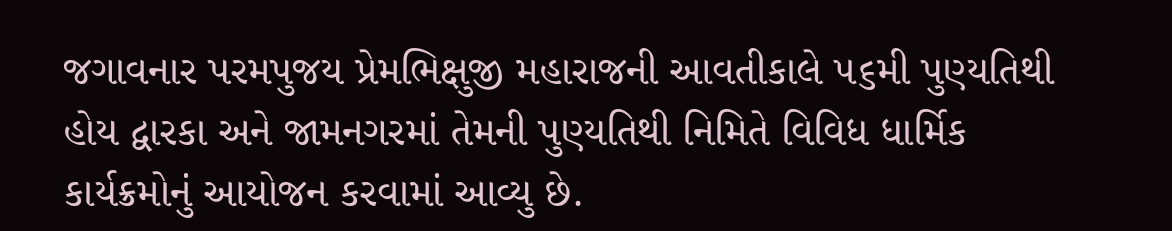જગાવનાર પરમપુજય પ્રેમભિક્ષુજી મહારાજની આવતીકાલે ૫૬મી પુણ્યતિથી હોય દ્વારકા અને જામનગરમાં તેમની પુણ્યતિથી નિમિતે વિવિધ ધાર્મિક કાર્યક્રમોનું આયોજન કરવામાં આવ્યુ છે.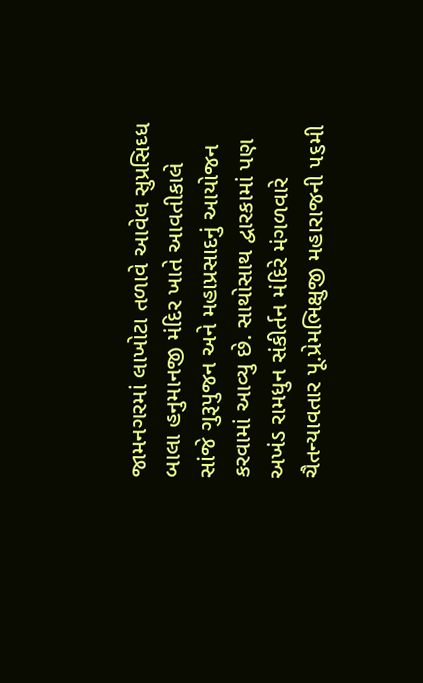જામનગરમાં લાખોટા તળાવે આવેલ સુપ્રસિઘ્ધ બાલા હનુમાનજી મંદિર ખાતે આવતીકાલે સાંજે ગુરૂપુજન અને મહાપ્રસાદનું આયોજન કરવામાં આવ્યુ છે. સાથોસાથ દ્વારકામાં પણ અખંડ રામધુન સંકીર્તન મંદિરે મંગળવારે ચૈતન્યાવતાર પૂ.પ્રેમભિક્ષુજી મહારાજની ૫૬મી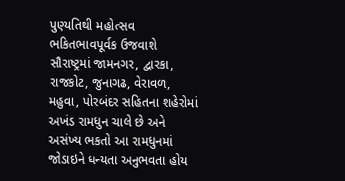પુણ્યતિથી મહોત્સવ ભકિતભાવપૂર્વક ઉજવાશે સૌરાષ્ટ્રમાં જામનગર, દ્વારકા, રાજકોટ, જુનાગઢ, વેરાવળ, મહુવા, પોરબંદર સહિતના શહેરોમાં અખંડ રામધુન ચાલે છે અને અસંખ્ય ભકતો આ રામધુનમાં જોડાઇને ધન્યતા અનુભવતા હોય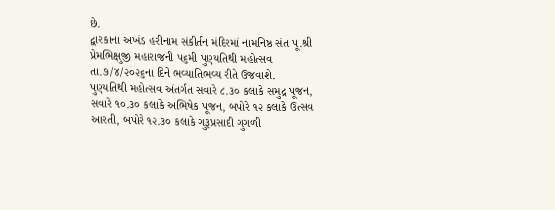છે.
દ્વારકાના અખંડ હરીનામ સંકીર્તન મંદિરમાં નામનિષ્ઠ સંત પૂ.શ્રી પ્રેમભિક્ષુજી મહારાજની ૫૬મી પુણ્યતિથી મહોત્સવ તા.૭/૪/૨૦૨૬ના દિને ભવ્યાતિભવ્ય રીતે ઉજવાશે.
પુણ્યતિથી મહોત્સવ અંતર્ગત સવારે ૮.૩૦ કલાકે સમુદ્ર પૂજન, સવારે ૧૦.૩૦ કલાકે અભિષેક પૂજન, બપોરે ૧૨ કલાકે ઉત્સવ આરતી, બપોરે ૧૨.૩૦ કલાકે ગુરૂપ્રસાદી ગુગળી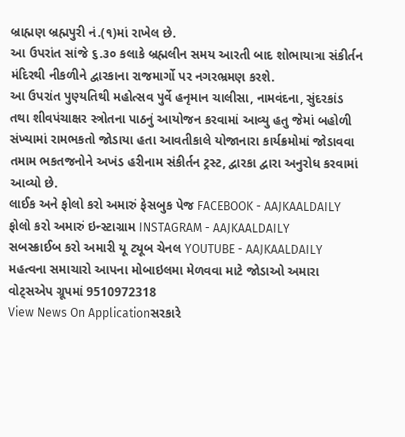બ્રાહ્મણ બ્રહ્મપુરી નં.(૧)માં રાખેલ છે.
આ ઉપરાંત સાંજે ૬.૩૦ કલાકે બ્રહ્મલીન સમય આરતી બાદ શોભાયાત્રા સંકીર્તન મંદિરથી નીકળીને દ્વારકાના રાજમાર્ગો પર નગરભ્રમણ કરશે.
આ ઉપરાંત પુણ્યતિથી મહોત્સવ પુર્વે હનૃમાન ચાલીસા, નામવંદના, સુંદરકાંડ તથા શીવપંચાક્ષર સ્ત્રોતના પાઠનું આયોજન કરવામાં આવ્યુ હતુ જેમાં બહોળી સંખ્યામાં રામભકતો જોડાયા હતા આવતીકાલે યોજાનારા કાર્યક્રમોમાં જોડાવવા તમામ ભકતજનોને અખંડ હરીનામ સંકીર્તન ટ્રસ્ટ, દ્વારકા દ્વારા અનુરોધ કરવામાં આવ્યો છે.
લાઈક અને ફોલો કરો અમારું ફેસબુક પેજ FACEBOOK - AAJKAALDAILY
ફોલો કરો અમારું ઇન્સ્ટાગ્રામ INSTAGRAM - AAJKAALDAILY
સબસ્ક્રાઈબ કરો અમારી યૂ ટ્યૂબ ચેનલ YOUTUBE - AAJKAALDAILY
મહત્વના સમાચારો આપના મોબાઇલમા મેળવવા માટે જોડાઓ અમારા વોટ્સએપ ગ્રૂપમાં 9510972318
View News On Applicationસરકારે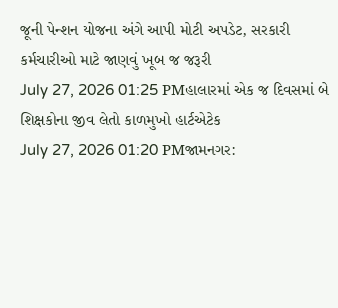જૂની પેન્શન યોજના અંગે આપી મોટી અપડેટ, સરકારી કર્મચારીઓ માટે જાણવું ખૂબ જ જરૂરી
July 27, 2026 01:25 PMહાલારમાં એક જ દિવસમાં બે શિક્ષકોના જીવ લેતો કાળમુખો હાર્ટએટેક
July 27, 2026 01:20 PMજામનગર: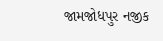જામજોધપુર નજીક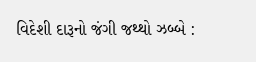વિદેશી દારૂનો જંગી જથ્થો ઝબ્બે :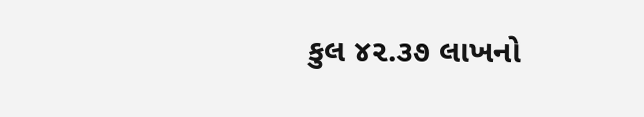કુલ ૪૨.૩૭ લાખનો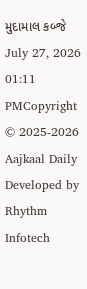મુદામાલ કબ્જે
July 27, 2026 01:11 PMCopyright © 2025-2026 Aajkaal Daily
Developed by Rhythm Infotech